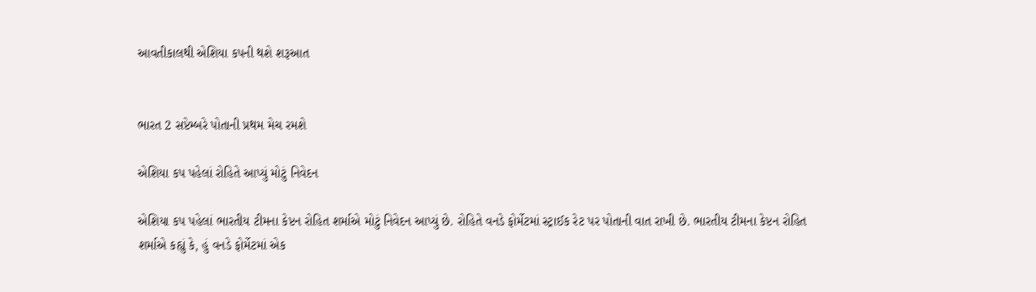આવતીકાલથી એશિયા કપની થશે શરૂઆત


ભારત 2 સપ્ટેમ્બરે પોતાની પ્રથમ મેચ રમશે

એશિયા કપ પહેલાં રોહિતે આપ્યું મોટું નિવેદન

એશિયા કપ પહેલાં ભારતીય ટીમના કેપ્ટન રોહિત શર્માએ મોટું નિવેદન આપ્યું છે. રોહિતે વનડે ફોર્મેટમાં સ્ટ્રાઈક રેટ પર પોતાની વાત રાખી છે. ભારતીય ટીમના કેપ્ટન રોહિત શર્માએ કહ્યું કે, હું વનડે ફોર્મેટમાં એક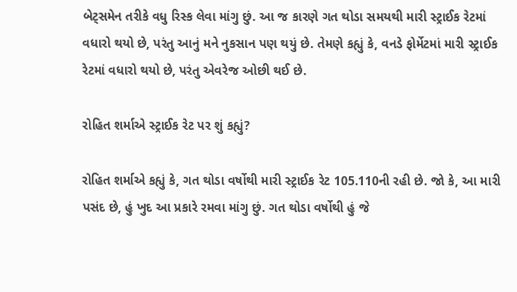બેટ્સમેન તરીકે વધુ રિસ્ક લેવા માંગુ છું. આ જ કારણે ગત થોડા સમયથી મારી સ્ટ્રાઈક રેટમાં વધારો થયો છે, પરંતુ આનું મને નુકસાન પણ થયું છે. તેમણે કહ્યું કે, વનડે ફોર્મેટમાં મારી સ્ટ્રાઈક રેટમાં વધારો થયો છે, પરંતુ એવરેજ ઓછી થઈ છે.

રોહિત શર્માએ સ્ટ્રાઈક રેટ પર શું કહ્યું?

રોહિત શર્માએ કહ્યું કે, ગત થોડા વર્ષોથી મારી સ્ટ્રાઈક રેટ 105.110ની રહી છે. જો કે, આ મારી પસંદ છે, હું ખુદ આ પ્રકારે રમવા માંગુ છું. ગત થોડા વર્ષોથી હું જે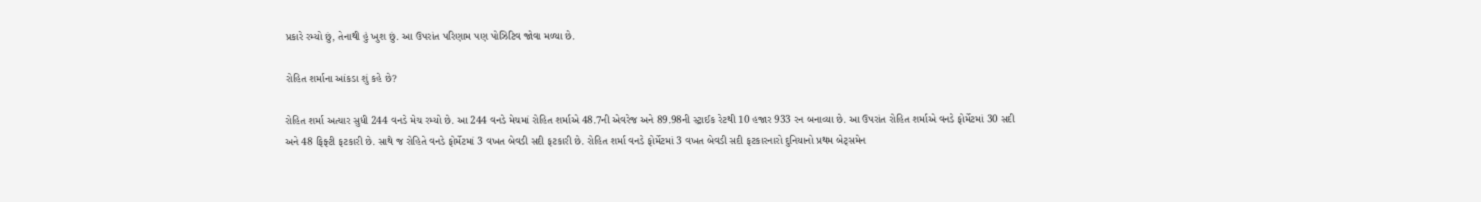પ્રકારે રમ્યો છું, તેનાથી હું ખુશ છું. આ ઉપરાંત પરિણામ પણ પોઝિટિવ જોવા મળ્યા છે.

રોહિત શર્માના આંકડા શું કહે છે?

રોહિત શર્મા અત્યાર સુધી 244 વનડે મેચ રમ્યો છે. આ 244 વનડે મેચમાં રોહિત શર્માએ 48.7ની એવરેજ અને 89.98ની સ્ટ્રાઈક રેટથી 10 હજાર 933 રન બનાવ્યા છે. આ ઉપરાંત રોહિત શર્માએ વનડે ફોર્મેટમાં 30 સદી અને 48 ફિફ્ટી ફટકારી છે. સાથે જ રોહિતે વનડે ફોર્મેટમાં 3 વખત બેવડી સદી ફટકારી છે. રોહિત શર્મા વનડે ફોર્મેટમાં 3 વખત બેવડી સદી ફટકારનારો દુનિયાનો પ્રથમ બેટ્સમેન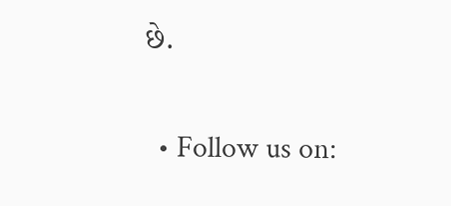છે.

  • Follow us on: